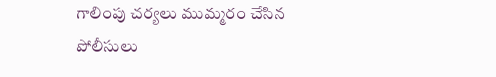గాలింపు చర్యలు ముమ్మరం చేసిన
పోలీసులు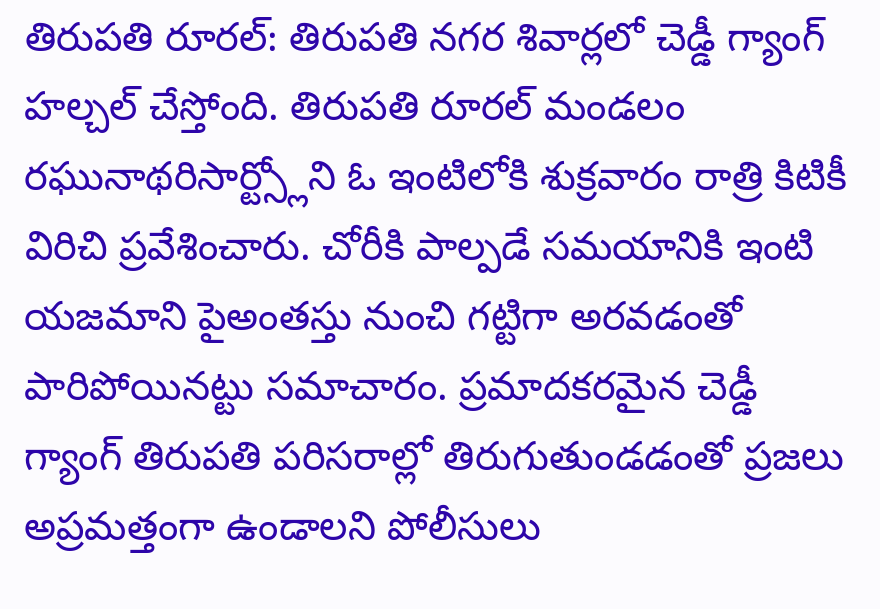తిరుపతి రూరల్: తిరుపతి నగర శివార్లలో చెడ్డీ గ్యాంగ్ హల్చల్ చేస్తోంది. తిరుపతి రూరల్ మండలం రఘునాథరిసార్ట్స్లోని ఓ ఇంటిలోకి శుక్రవారం రాత్రి కిటికీ విరిచి ప్రవేశించారు. చోరీకి పాల్పడే సమయానికి ఇంటి యజమాని పైఅంతస్తు నుంచి గట్టిగా అరవడంతో పారిపోయినట్టు సమాచారం. ప్రమాదకరమైన చెడ్డీ గ్యాంగ్ తిరుపతి పరిసరాల్లో తిరుగుతుండడంతో ప్రజలు అప్రమత్తంగా ఉండాలని పోలీసులు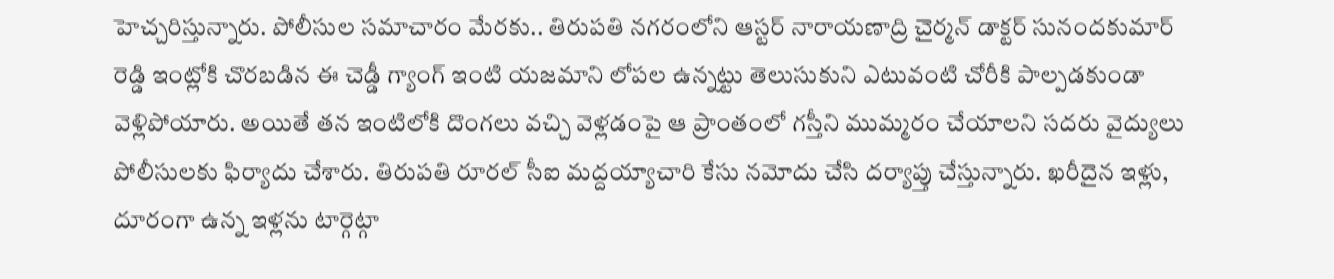హెచ్చరిస్తున్నారు. పోలీసుల సమాచారం మేరకు.. తిరుపతి నగరంలోని ఆస్టర్ నారాయణాద్రి చైర్మన్ డాక్టర్ సునందకుమార్ రెడ్డి ఇంట్లోకి చొరబడిన ఈ చెడ్డీ గ్యాంగ్ ఇంటి యజమాని లోపల ఉన్నట్టు తెలుసుకుని ఎటువంటి చోరీకి పాల్పడకుండా వెళ్లిపోయారు. అయితే తన ఇంటిలోకి దొంగలు వచ్చి వెళ్లడంపై ఆ ప్రాంతంలో గస్తీని ముమ్మరం చేయాలని సదరు వైద్యులు పోలీసులకు ఫిర్యాదు చేశారు. తిరుపతి రూరల్ సీఐ మద్దయ్యాచారి కేసు నమోదు చేసి దర్యాప్తు చేస్తున్నారు. ఖరీదైన ఇళ్లు, దూరంగా ఉన్న ఇళ్లను టార్గెట్గా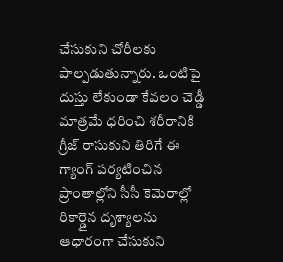చేసుకుని చోరీలకు పాల్పడుతున్నారు. ఒంటిపై దుస్తు లేకుండా కేవలం చెడ్డీ మాత్రమే ధరించి శరీరానికి గ్రీజ్ రాసుకుని తిరిగే ఈ గ్యాంగ్ పర్యటించిన ప్రాంతాల్లోని సీసీ కెమెరాల్లో రికార్డైన దృశ్యాలను ఆధారంగా చేసుకుని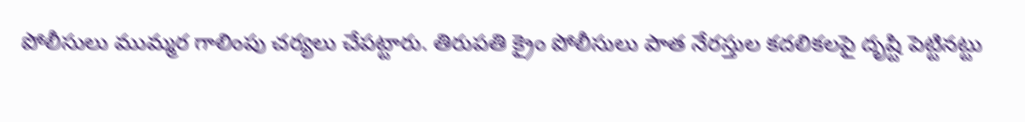పోలీసులు ముమ్మర గాలింపు చర్యలు చేపట్టారు. తిరుపతి క్రైం పోలీసులు పాత నేరస్తుల కదలికలపై దృష్టి పెట్టినట్టు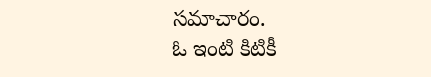సమాచారం.
ఓ ఇంటి కిటికీ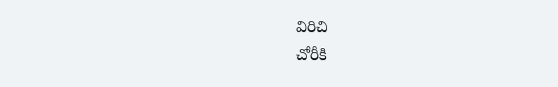విరిచి
చోరీకి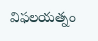విఫలయత్నం